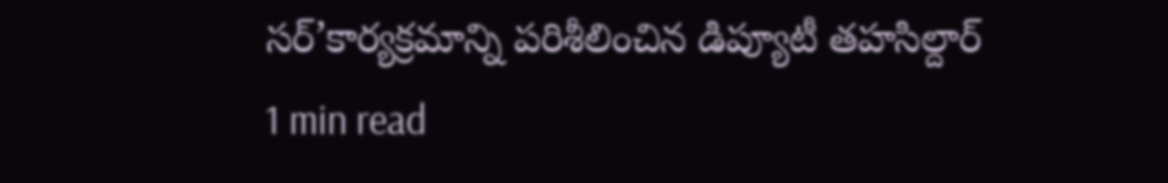సర్’కార్యక్రమాన్ని పరిశీలించిన డిప్యూటీ తహసిల్దార్
1 min read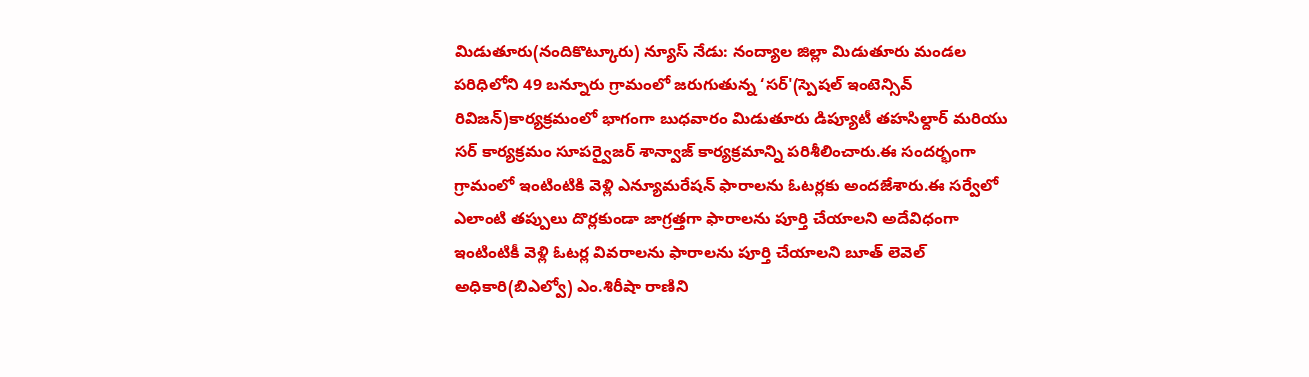మిడుతూరు(నందికొట్కూరు) న్యూస్ నేడు: నంద్యాల జిల్లా మిడుతూరు మండల పరిధిలోని 49 బన్నూరు గ్రామంలో జరుగుతున్న ‘సర్'(స్పెషల్ ఇంటెన్సివ్ రివిజన్)కార్యక్రమంలో భాగంగా బుధవారం మిడుతూరు డిప్యూటీ తహసిల్దార్ మరియు సర్ కార్యక్రమం సూపర్వైజర్ శాన్వాజ్ కార్యక్రమాన్ని పరిశీలించారు.ఈ సందర్భంగా గ్రామంలో ఇంటింటికి వెళ్లి ఎన్యూమరేషన్ ఫారాలను ఓటర్లకు అందజేశారు.ఈ సర్వేలో ఎలాంటి తప్పులు దొర్లకుండా జాగ్రత్తగా ఫారాలను పూర్తి చేయాలని అదేవిధంగా ఇంటింటికీ వెళ్లి ఓటర్ల వివరాలను ఫారాలను పూర్తి చేయాలని బూత్ లెవెల్ అధికారి(బిఎల్వో) ఎం.శిరీషా రాణిని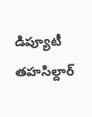డిప్యూటీ తహసిల్దార్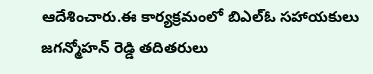ఆదేశించారు.ఈ కార్యక్రమంలో బిఎల్ఓ సహాయకులు జగన్మోహన్ రెడ్డి తదితరులు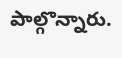పాల్గొన్నారు.